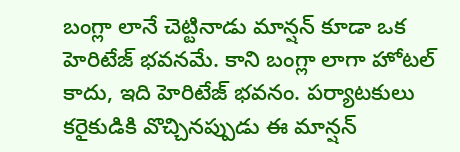బంగ్లా లానే చెట్టినాడు మాన్షన్ కూడా ఒక హెరిటేజ్ భవనమే. కాని బంగ్లా లాగా హోటల్ కాదు, ఇది హెరిటేజ్ భవనం. పర్యాటకులు కరైకుడికి వొచ్చినప్పుడు ఈ మాన్షన్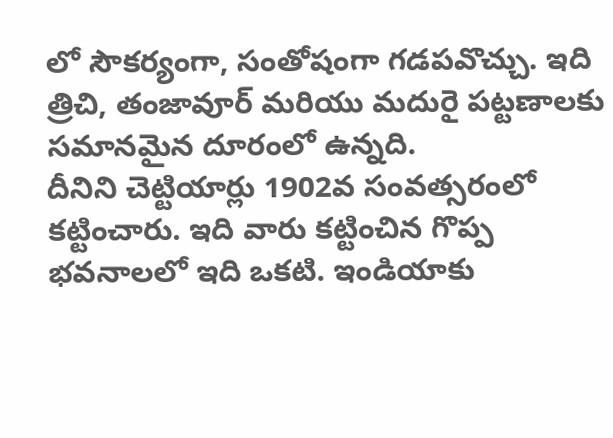లో సౌకర్యంగా, సంతోషంగా గడపవొచ్చు. ఇది త్రిచి, తంజావూర్ మరియు మదురై పట్టణాలకు సమానమైన దూరంలో ఉన్నది.
దీనిని చెట్టియార్లు 1902వ సంవత్సరంలో కట్టించారు. ఇది వారు కట్టించిన గొప్ప భవనాలలో ఇది ఒకటి. ఇండియాకు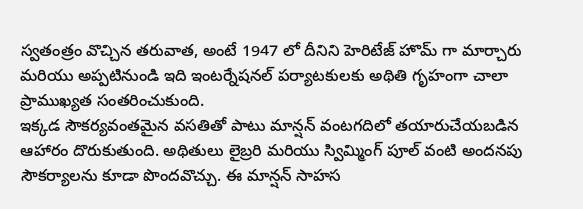స్వతంత్రం వొచ్చిన తరువాత, అంటే 1947 లో దీనిని హెరిటేజ్ హొమ్ గా మార్చారు మరియు అప్పటినుండి ఇది ఇంటర్నేషనల్ పర్యాటకులకు అథితి గృహంగా చాలా ప్రాముఖ్యత సంతరించుకుంది.
ఇక్కడ సౌకర్యవంతమైన వసతితో పాటు మాన్షన్ వంటగదిలో తయారుచేయబడిన ఆహారం దొరుకుతుంది. అథితులు లైబ్రరి మరియు స్విమ్మింగ్ పూల్ వంటి అందనపు సౌకర్యాలను కూడా పొందవొచ్చు. ఈ మాన్షన్ సాహస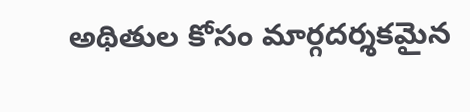అథితుల కోసం మార్గదర్శకమైన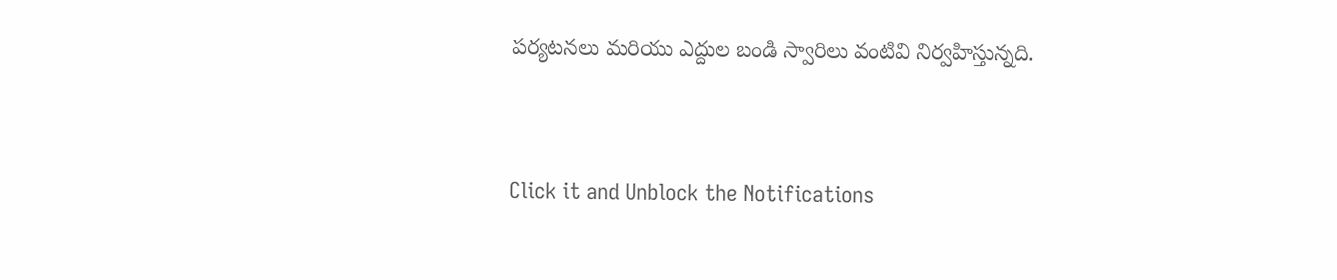పర్యటనలు మరియు ఎద్దుల బండి స్వారిలు వంటివి నిర్వహిస్తున్నది.



Click it and Unblock the Notifications